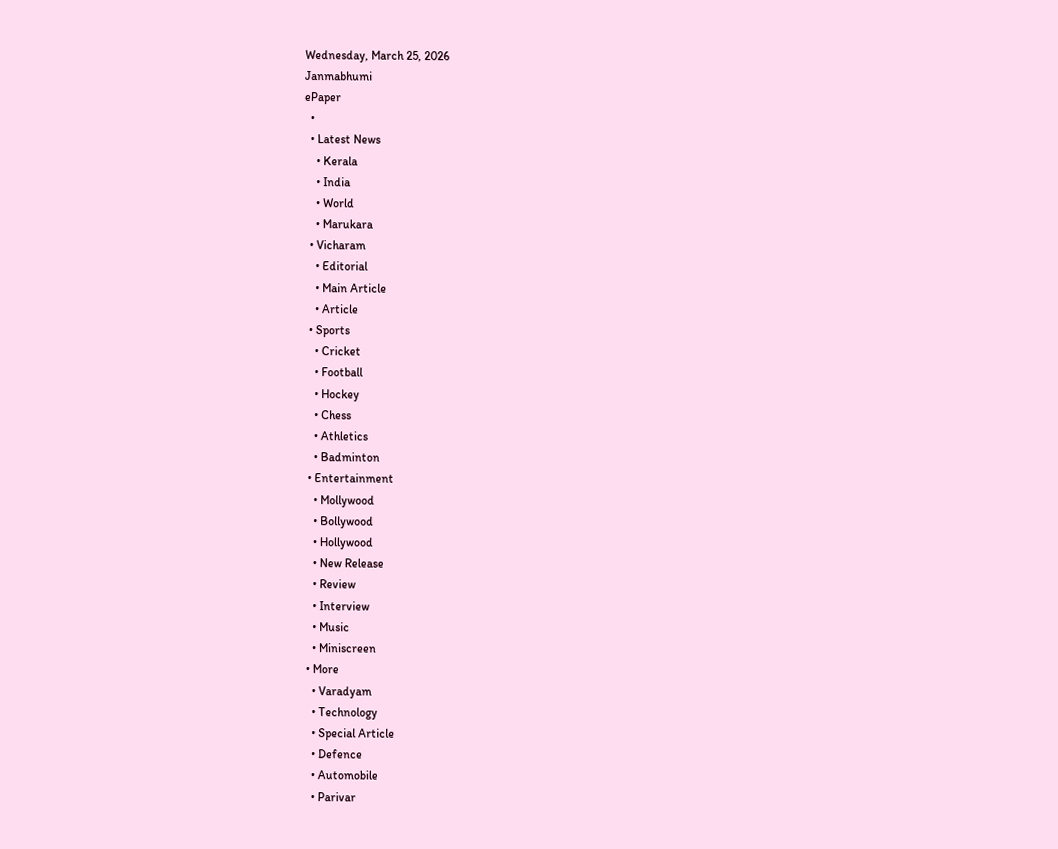Wednesday, March 25, 2026
Janmabhumi
ePaper
  •
  • Latest News
    • Kerala
    • India
    • World
    • Marukara
  • Vicharam
    • Editorial
    • Main Article
    • Article
  • Sports
    • Cricket
    • Football
    • Hockey
    • Chess
    • Athletics
    • Badminton
  • Entertainment
    • Mollywood
    • Bollywood
    • Hollywood
    • New Release
    • Review
    • Interview
    • Music
    • Miniscreen
  • More
    • Varadyam
    • Technology
    • Special Article
    • Defence
    • Automobile
    • Parivar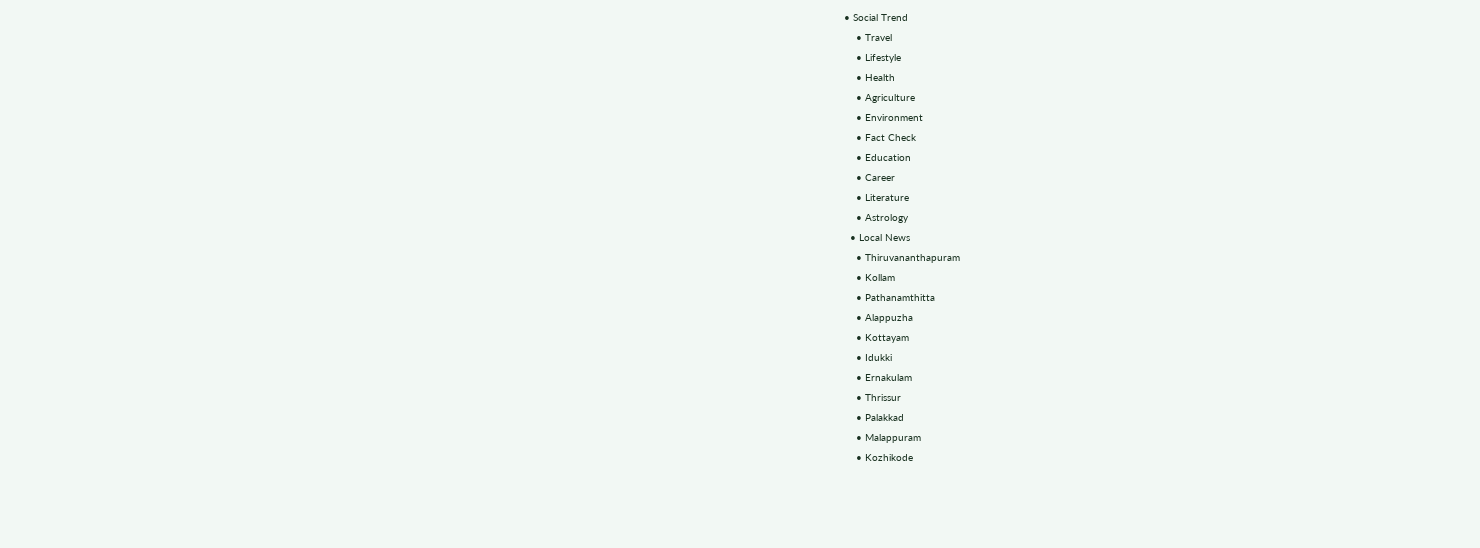• Social Trend
    • Travel
    • Lifestyle
    • Health
    • Agriculture
    • Environment
    • Fact Check
    • Education
    • Career
    • Literature
    • Astrology
  • Local News
    • Thiruvananthapuram
    • Kollam
    • Pathanamthitta
    • Alappuzha
    • Kottayam
    • Idukki
    • Ernakulam
    • Thrissur
    • Palakkad
    • Malappuram
    • Kozhikode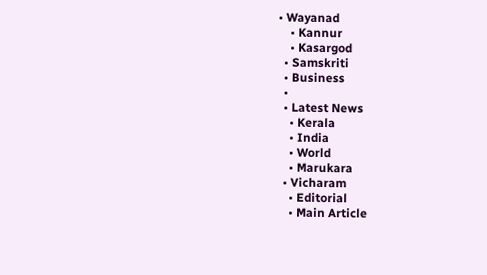• Wayanad
    • Kannur
    • Kasargod
  • Samskriti
  • Business
  •
  • Latest News
    • Kerala
    • India
    • World
    • Marukara
  • Vicharam
    • Editorial
    • Main Article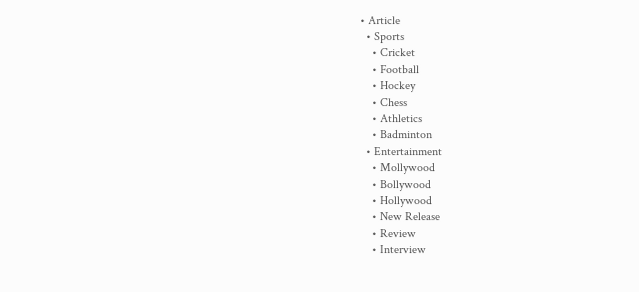• Article
  • Sports
    • Cricket
    • Football
    • Hockey
    • Chess
    • Athletics
    • Badminton
  • Entertainment
    • Mollywood
    • Bollywood
    • Hollywood
    • New Release
    • Review
    • Interview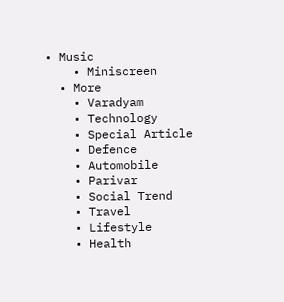• Music
    • Miniscreen
  • More
    • Varadyam
    • Technology
    • Special Article
    • Defence
    • Automobile
    • Parivar
    • Social Trend
    • Travel
    • Lifestyle
    • Health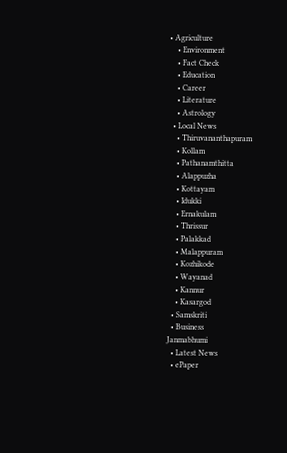• Agriculture
    • Environment
    • Fact Check
    • Education
    • Career
    • Literature
    • Astrology
  • Local News
    • Thiruvananthapuram
    • Kollam
    • Pathanamthitta
    • Alappuzha
    • Kottayam
    • Idukki
    • Ernakulam
    • Thrissur
    • Palakkad
    • Malappuram
    • Kozhikode
    • Wayanad
    • Kannur
    • Kasargod
  • Samskriti
  • Business
Janmabhumi
  • Latest News
  • ePaper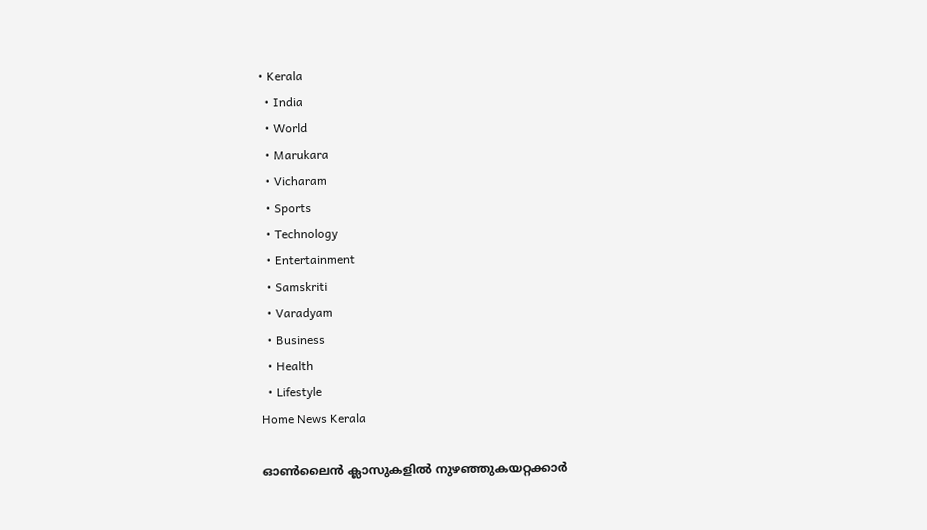• Kerala
  • India
  • World
  • Marukara
  • Vicharam
  • Sports
  • Technology
  • Entertainment
  • Samskriti
  • Varadyam
  • Business
  • Health
  • Lifestyle
Home News Kerala

ഓണ്‍ലൈന്‍ ക്ലാസുകളില്‍ നുഴഞ്ഞുകയറ്റക്കാര്‍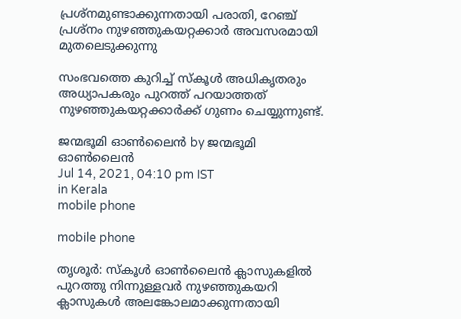പ്രശ്‌നമുണ്ടാക്കുന്നതായി പരാതി, റേഞ്ച് പ്രശ്‌നം നുഴഞ്ഞുകയറ്റക്കാർ അവസരമായി മുതലെടുക്കുന്നു

സംഭവത്തെ കുറിച്ച് സ്‌കൂള്‍ അധികൃതരും അധ്യാപകരും പുറത്ത് പറയാത്തത് നുഴഞ്ഞുകയറ്റക്കാര്‍ക്ക് ഗുണം ചെയ്യുന്നുണ്ട്.

ജന്മഭൂമി ഓണ്‍ലൈന്‍ by ജന്മഭൂമി ഓണ്‍ലൈന്‍
Jul 14, 2021, 04:10 pm IST
in Kerala
mobile phone

mobile phone

തൃശൂര്‍: സ്‌കൂള്‍ ഓണ്‍ലൈന്‍ ക്ലാസുകളില്‍ പുറത്തു നിന്നുള്ളവര്‍ നുഴഞ്ഞുകയറി ക്ലാസുകള്‍ അലങ്കോലമാക്കുന്നതായി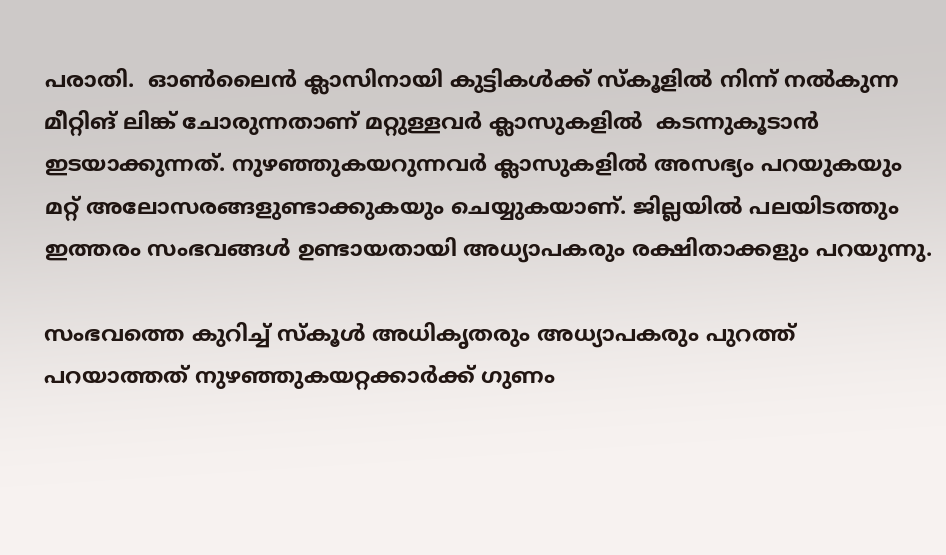പരാതി.  ഓണ്‍ലൈന്‍ ക്ലാസിനായി കുട്ടികള്‍ക്ക് സ്‌കൂളില്‍ നിന്ന് നല്‍കുന്ന മീറ്റിങ് ലിങ്ക് ചോരുന്നതാണ് മറ്റുള്ളവര്‍ ക്ലാസുകളില്‍  കടന്നുകൂടാന്‍ ഇടയാക്കുന്നത്. നുഴഞ്ഞുകയറുന്നവര്‍ ക്ലാസുകളില്‍ അസഭ്യം പറയുകയും മറ്റ് അലോസരങ്ങളുണ്ടാക്കുകയും ചെയ്യുകയാണ്. ജില്ലയില്‍ പലയിടത്തും ഇത്തരം സംഭവങ്ങള്‍ ഉണ്ടായതായി അധ്യാപകരും രക്ഷിതാക്കളും പറയുന്നു.

സംഭവത്തെ കുറിച്ച് സ്‌കൂള്‍ അധികൃതരും അധ്യാപകരും പുറത്ത് പറയാത്തത് നുഴഞ്ഞുകയറ്റക്കാര്‍ക്ക് ഗുണം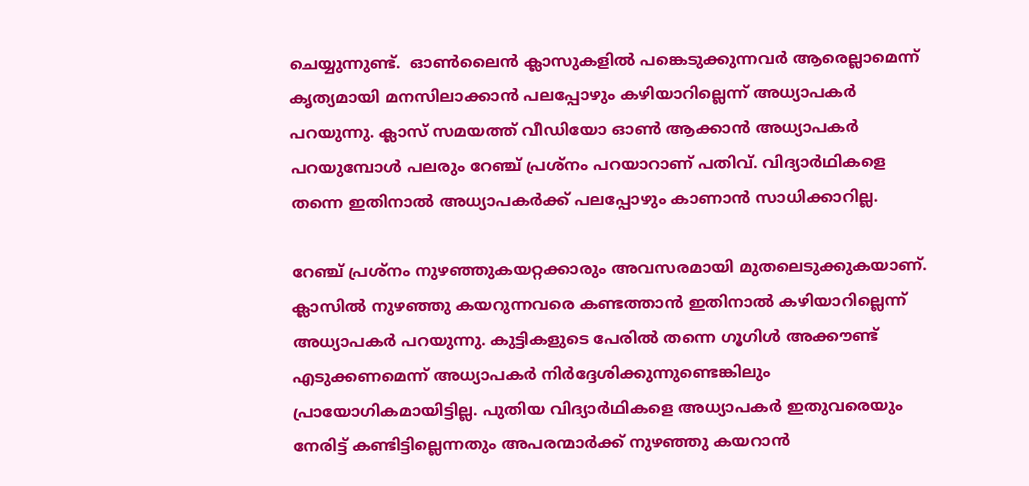ചെയ്യുന്നുണ്ട്.  ഓണ്‍ലൈന്‍ ക്ലാസുകളില്‍ പങ്കെടുക്കുന്നവര്‍ ആരെല്ലാമെന്ന് കൃത്യമായി മനസിലാക്കാന്‍ പലപ്പോഴും കഴിയാറില്ലെന്ന് അധ്യാപകര്‍ പറയുന്നു. ക്ലാസ് സമയത്ത് വീഡിയോ ഓണ്‍ ആക്കാന്‍ അധ്യാപകര്‍ പറയുമ്പോള്‍ പലരും റേഞ്ച് പ്രശ്‌നം പറയാറാണ് പതിവ്. വിദ്യാര്‍ഥികളെ തന്നെ ഇതിനാല്‍ അധ്യാപകര്‍ക്ക് പലപ്പോഴും കാണാന്‍ സാധിക്കാറില്ല.

റേഞ്ച് പ്രശ്‌നം നുഴഞ്ഞുകയറ്റക്കാരും അവസരമായി മുതലെടുക്കുകയാണ്.  ക്ലാസില്‍ നുഴഞ്ഞു കയറുന്നവരെ കണ്ടത്താന്‍ ഇതിനാല്‍ കഴിയാറില്ലെന്ന് അധ്യാപകര്‍ പറയുന്നു. കുട്ടികളുടെ പേരില്‍ തന്നെ ഗൂഗിള്‍ അക്കൗണ്ട് എടുക്കണമെന്ന് അധ്യാപകര്‍ നിര്‍ദ്ദേശിക്കുന്നുണ്ടെങ്കിലും പ്രായോഗികമായിട്ടില്ല. പുതിയ വിദ്യാര്‍ഥികളെ അധ്യാപകര്‍ ഇതുവരെയും നേരിട്ട് കണ്ടിട്ടില്ലെന്നതും അപരന്മാര്‍ക്ക് നുഴഞ്ഞു കയറാന്‍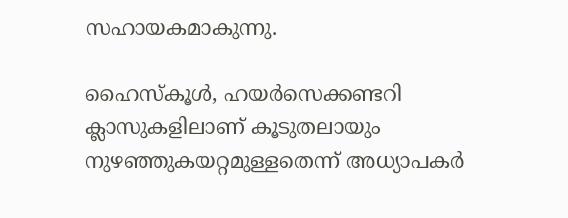സഹായകമാകുന്നു.

ഹൈസ്‌കൂള്‍, ഹയര്‍സെക്കണ്ടറി ക്ലാസുകളിലാണ് കൂടുതലായും നുഴഞ്ഞുകയറ്റമുള്ളതെന്ന് അധ്യാപകര്‍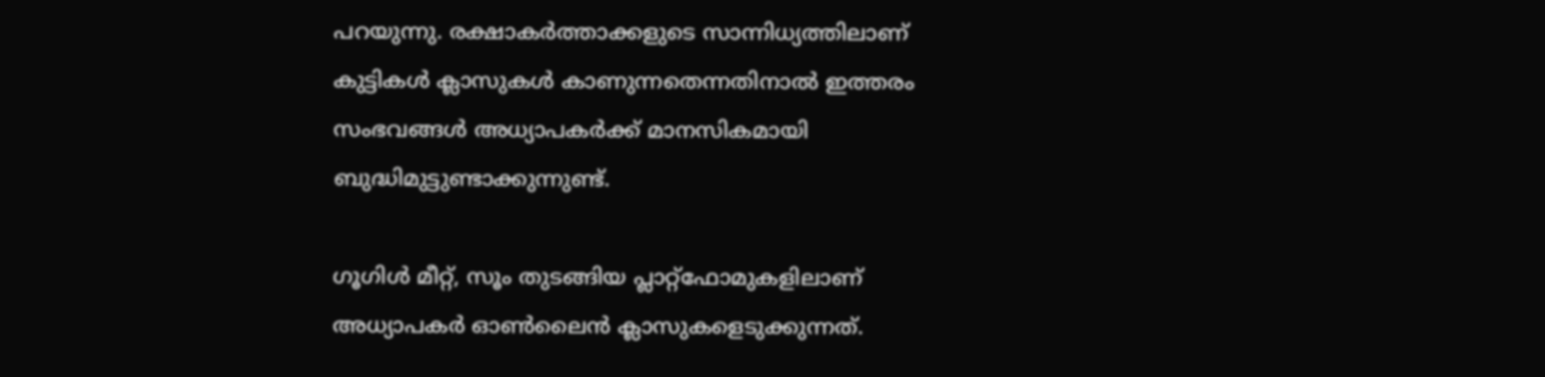പറയുന്നു. രക്ഷാകര്‍ത്താക്കളുടെ സാന്നിധ്യത്തിലാണ് കുട്ടികള്‍ ക്ലാസുകള്‍ കാണുന്നതെന്നതിനാല്‍ ഇത്തരം സംഭവങ്ങള്‍ അധ്യാപകര്‍ക്ക് മാനസികമായി ബുദ്ധിമുട്ടുണ്ടാക്കുന്നുണ്ട്.

ഗൂഗിള്‍ മീറ്റ്, സൂം തുടങ്ങിയ പ്ലാറ്റ്‌ഫോമുകളിലാണ് അധ്യാപകര്‍ ഓണ്‍ലൈന്‍ ക്ലാസുകളെടുക്കുന്നത്.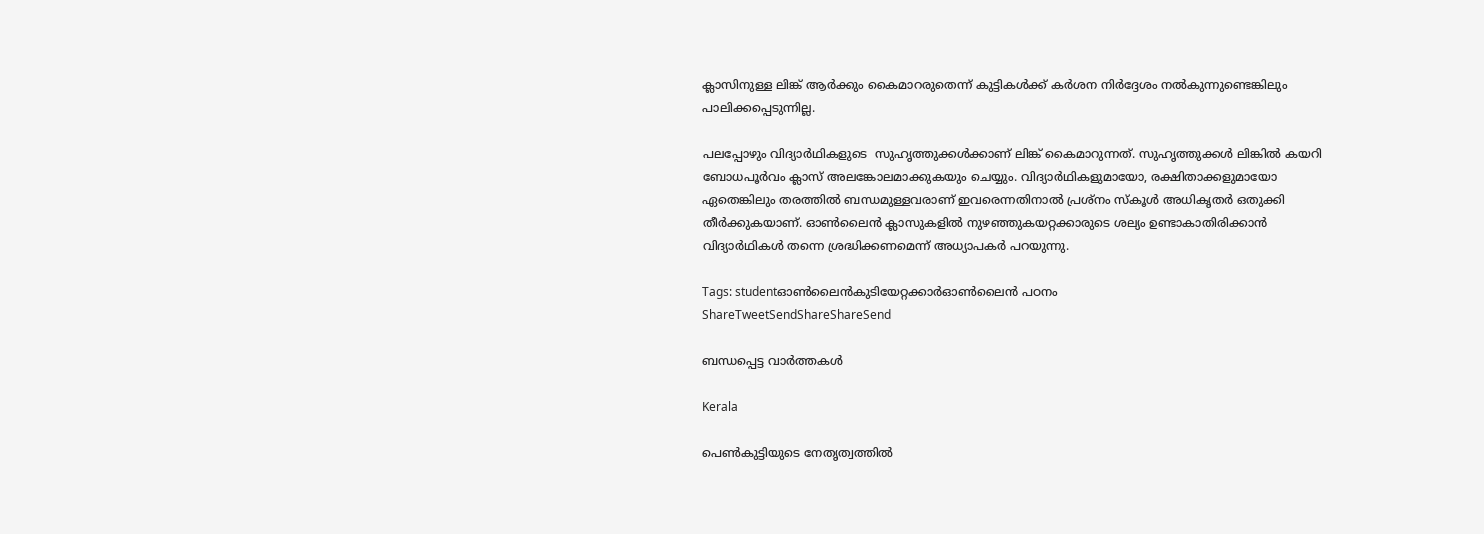ക്ലാസിനുള്ള ലിങ്ക് ആര്‍ക്കും കൈമാറരുതെന്ന് കുട്ടികള്‍ക്ക് കര്‍ശന നിര്‍ദ്ദേശം നല്‍കുന്നുണ്ടെങ്കിലും പാലിക്കപ്പെടുന്നില്ല.

പലപ്പോഴും വിദ്യാര്‍ഥികളുടെ  സുഹൃത്തുക്കള്‍ക്കാണ് ലിങ്ക് കൈമാറുന്നത്. സുഹൃത്തുക്കള്‍ ലിങ്കില്‍ കയറി ബോധപൂര്‍വം ക്ലാസ് അലങ്കോലമാക്കുകയും ചെയ്യും. വിദ്യാര്‍ഥികളുമായോ, രക്ഷിതാക്കളുമായോ ഏതെങ്കിലും തരത്തില്‍ ബന്ധമുള്ളവരാണ് ഇവരെന്നതിനാല്‍ പ്രശ്‌നം സ്‌കൂള്‍ അധികൃതര്‍ ഒതുക്കി തീര്‍ക്കുകയാണ്. ഓണ്‍ലൈന്‍ ക്ലാസുകളില്‍ നുഴഞ്ഞുകയറ്റക്കാരുടെ ശല്യം ഉണ്ടാകാതിരിക്കാന്‍ വിദ്യാര്‍ഥികള്‍ തന്നെ ശ്രദ്ധിക്കണമെന്ന് അധ്യാപകര്‍ പറയുന്നു.

Tags: studentഓണ്‍ലൈന്‍കുടിയേറ്റക്കാര്‍ഓണ്‍ലൈന്‍ പഠനം
ShareTweetSendShareShareSend

ബന്ധപ്പെട്ട വാര്‍ത്തകള്‍

Kerala

പെണ്‍കുട്ടിയുടെ നേതൃത്വത്തില്‍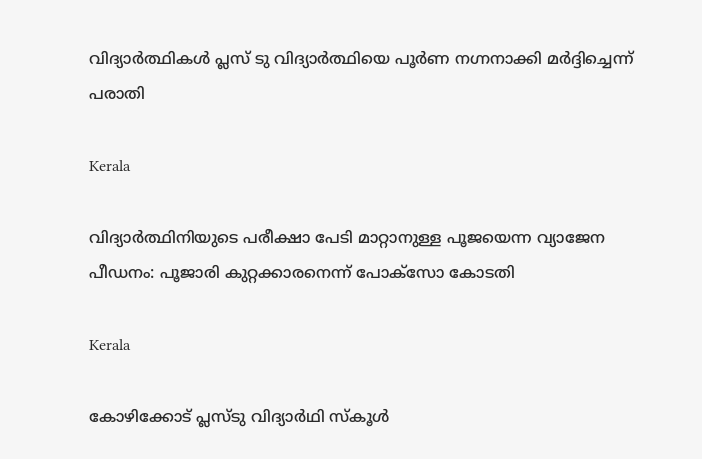വിദ്യാര്‍ത്ഥികള്‍ പ്ലസ് ടു വിദ്യാര്‍ത്ഥിയെ പൂര്‍ണ നഗ്നനാക്കി മര്‍ദ്ദിച്ചെന്ന് പരാതി

Kerala

വിദ്യാര്‍ത്ഥിനിയുടെ പരീക്ഷാ പേടി മാറ്റാനുള്ള പൂജയെന്ന വ്യാജേന പീഡനം: പൂജാരി കുറ്റക്കാരനെന്ന് പോക്‌സോ കോടതി

Kerala

കോഴിക്കോട് പ്ലസ്ടു വിദ്യാര്‍ഥി സ്‌കൂള്‍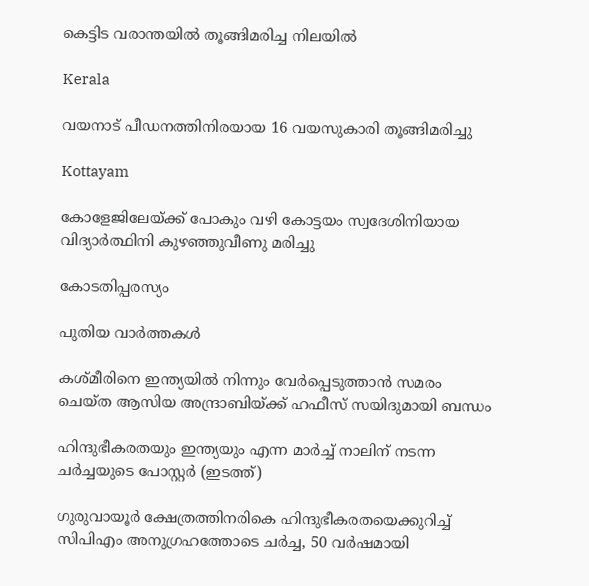കെട്ടിട വരാന്തയില്‍ തൂങ്ങിമരിച്ച നിലയില്‍

Kerala

വയനാട് പീഡനത്തിനിരയായ 16 വയസുകാരി തൂങ്ങിമരിച്ചു

Kottayam

കോളേജിലേയ്‌ക്ക് പോകും വഴി കോട്ടയം സ്വദേശിനിയായ വിദ്യാര്‍ത്ഥിനി കുഴഞ്ഞുവീണു മരിച്ചു

കോടതിപ്പരസ്യം

പുതിയ വാര്‍ത്തകള്‍

കശ്മീരിനെ ഇന്ത്യയില്‍ നിന്നും വേര്‍പ്പെടുത്താന്‍ സമരം ചെയ്ത ആസിയ അന്ദ്രാബിയ്‌ക്ക് ഹഫീസ് സയിദുമായി ബന്ധം

ഹിന്ദുഭീകരതയും ഇന്ത്യയും എന്ന മാര്‍ച്ച് നാലിന് നടന്ന ചര്‍ച്ചയുടെ പോസ്റ്റര്‍ (ഇടത്ത്)

ഗുരുവായൂര്‍ ക്ഷേത്രത്തിനരികെ ഹിന്ദുഭീകരതയെക്കുറിച്ച് സിപിഎം അനുഗ്രഹത്തോടെ ചര്‍ച്ച, 50 വര്‍ഷമായി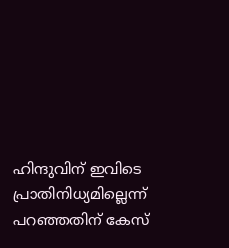ഹിന്ദുവിന് ഇവിടെ പ്രാതിനിധ്യമില്ലെന്ന് പറഞ്ഞതിന് കേസ്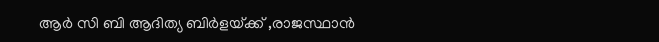ആര്‍ സി ബി ആദിത്യ ബിര്‍ളയ്‌ക്ക് ,രാജസ്ഥാന്‍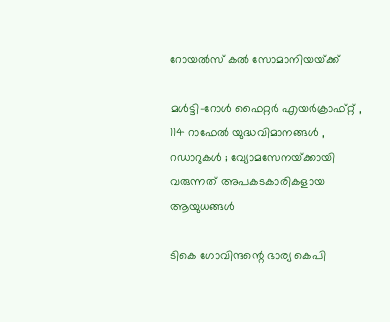റോയല്‍സ് കല്‍ സോമാനിയയ്‌ക്ക്

മൾട്ടി-റോൾ ഫൈറ്റർ എയർക്രാഫ്റ്റ് , 114 റാഫേൽ യുദ്ധവിമാനങ്ങൾ , റഡാറുകൾ ; വ്യോമസേനയ്‌ക്കായി വരുന്നത് അപകടകാരികളായ ആയുധങ്ങൾ

ടികെ ഗോവിന്ദന്റെ ഭാര്യ കെപി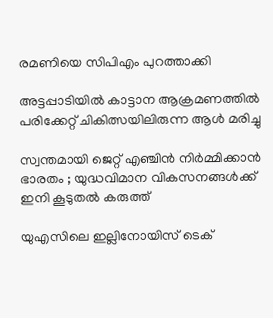രമണിയെ സിപിഎം പുറത്താക്കി

അട്ടപ്പാടിയില്‍ കാട്ടാന ആക്രമണത്തില്‍ പരിക്കേറ്റ് ചികിത്സയിലിരുന്ന ആള്‍ മരിച്ചു

സ്വന്തമായി ജെറ്റ് എഞ്ചിൻ നിർമ്മിക്കാൻ ഭാരതം ; യുദ്ധവിമാന വികസനങ്ങൾക്ക് ഇനി കൂടുതൽ കരുത്ത്

യുഎസിലെ ഇല്ലിനോയിസ് ടെക്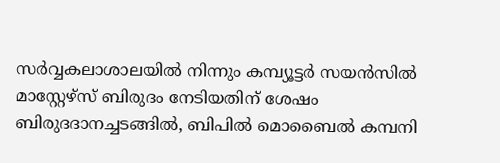സര്‍വ്വകലാശാലയില്‍ നിന്നും കമ്പ്യൂട്ടര്‍ സയന്‍സില്‍ മാസ്റ്റേഴ്സ് ബിരുദം നേടിയതിന് ശേഷം ബിരുദദാനച്ചടങ്ങില്‍, ബിപില്‍ മൊബൈല്‍ കമ്പനി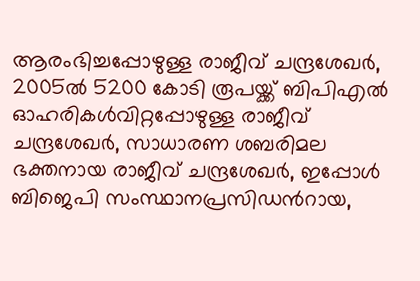ആരംഭിച്ചപ്പോഴുള്ള രാജീവ് ചന്ദ്രശേഖര്‍, 2005ല്‍ 5200 കോടി രൂപയ്ക്ക് ബിപിഎല്‍ ഓഹരികള്‍വിറ്റപ്പോഴുള്ള രാജീവ് ചന്ദ്രശേഖര്‍, സാധാരണ ശബരിമല ഭക്തനായ രാജീവ് ചന്ദ്രശേഖര്‍, ഇപ്പോള്‍ ബിജെപി സംസ്ഥാനപ്രസിഡന്‍റായ,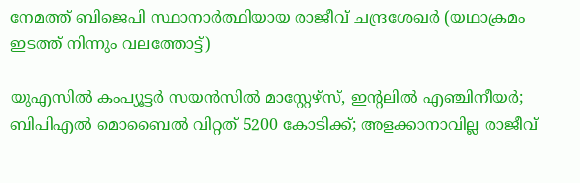നേമത്ത് ബിജെപി സ്ഥാനാര്‍ത്ഥിയായ രാജീവ് ചന്ദ്രശേഖര്‍ (യഥാക്രമം ഇടത്ത് നിന്നും വലത്തോട്ട്)

യുഎസില്‍ കംപ്യൂട്ടര്‍ സയന്‍സില്‍ മാസ്റ്റേഴ്സ്, ഇന്‍റലില്‍ എഞ്ചിനീയര്‍; ബിപിഎല്‍ മൊബൈല്‍ വിറ്റത് 5200 കോടിക്ക്; അളക്കാനാവില്ല രാജീവ്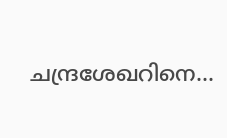ചന്ദ്രശേഖറിനെ…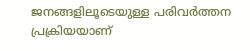ജനങ്ങളിലൂടെയുള്ള പരിവര്‍ത്തന പ്രക്രിയയാണ്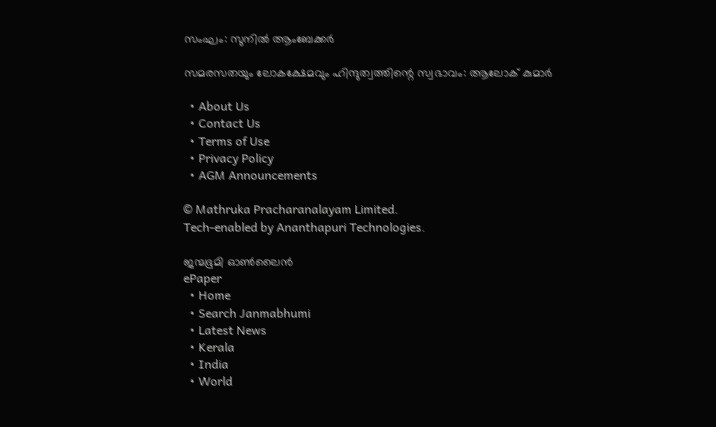സംഘം: സുനില്‍ ആംബേക്കര്‍

സമരസതയും ലോകക്ഷേമവും ഹിന്ദുത്വത്തിന്റെ സ്വഭാവം: ആലോക് കുമാര്‍

  • About Us
  • Contact Us
  • Terms of Use
  • Privacy Policy
  • AGM Announcements

© Mathruka Pracharanalayam Limited.
Tech-enabled by Ananthapuri Technologies.

ജന്മഭൂമി ഓണ്‍ലൈന്‍
ePaper
  • Home
  • Search Janmabhumi
  • Latest News
  • Kerala
  • India
  • World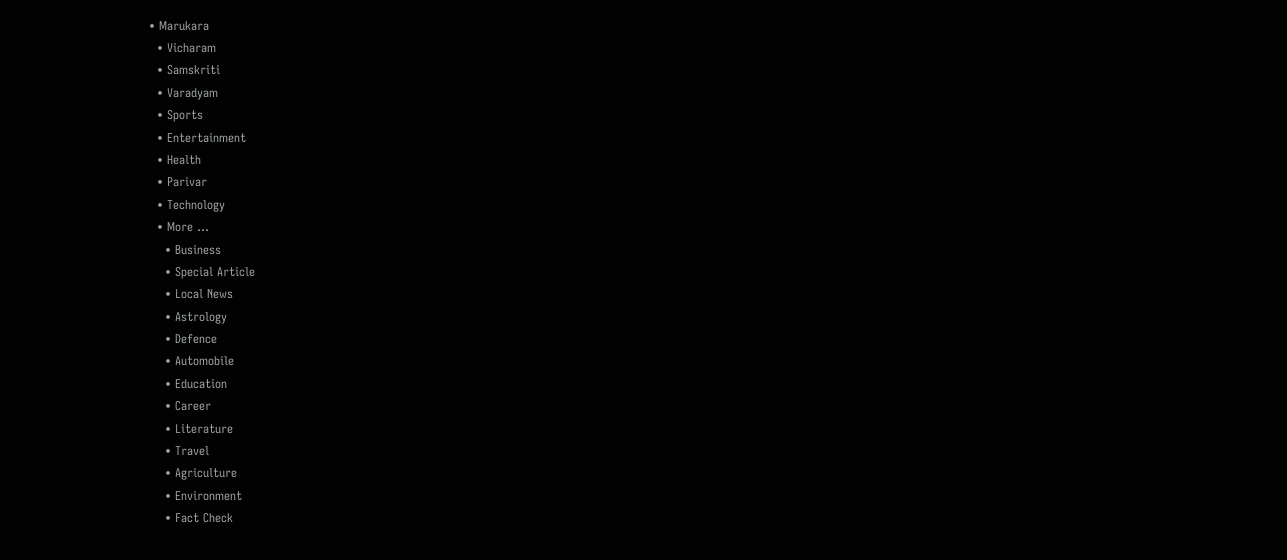• Marukara
  • Vicharam
  • Samskriti
  • Varadyam
  • Sports
  • Entertainment
  • Health
  • Parivar
  • Technology
  • More …
    • Business
    • Special Article
    • Local News
    • Astrology
    • Defence
    • Automobile
    • Education
    • Career
    • Literature
    • Travel
    • Agriculture
    • Environment
    • Fact Check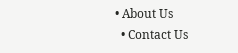• About Us
  • Contact Us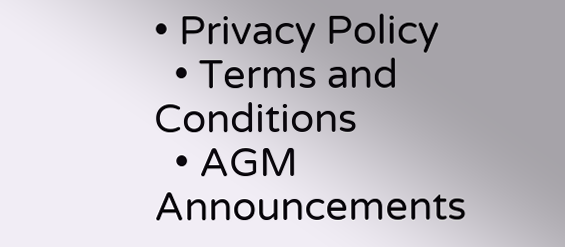• Privacy Policy
  • Terms and Conditions
  • AGM Announcements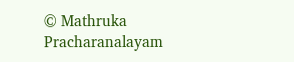© Mathruka Pracharanalayam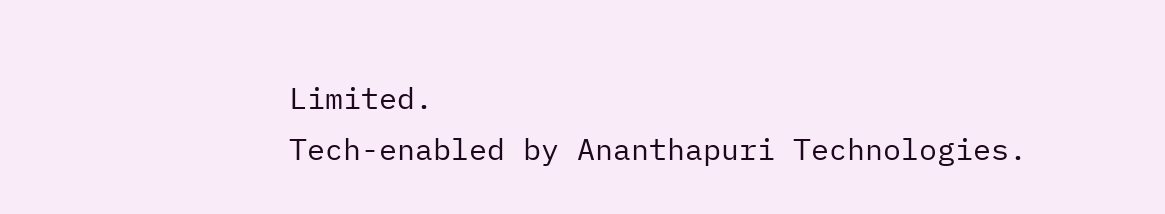Limited.
Tech-enabled by Ananthapuri Technologies.